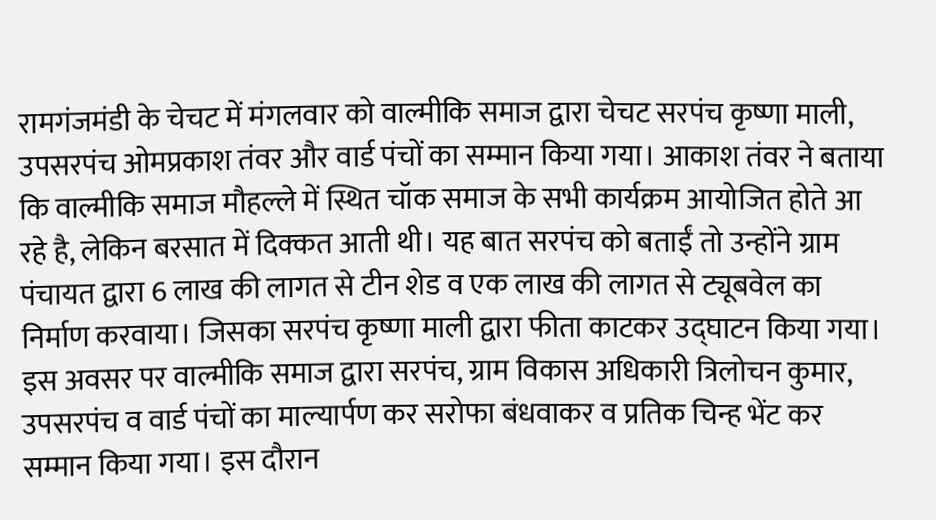रामगंजमंडी के चेचट में मंगलवार को वाल्मीकि समाज द्वारा चेचट सरपंच कृष्णा माली, उपसरपंच ओमप्रकाश तंवर और वार्ड पंचों का सम्मान किया गया। आकाश तंवर ने बताया कि वाल्मीकि समाज मौहल्ले में स्थित चॉक समाज के सभी कार्यक्रम आयोजित होते आ रहे है, लेकिन बरसात में दिक्कत आती थी। यह बात सरपंच को बताईं तो उन्होंने ग्राम पंचायत द्वारा 6 लाख की लागत से टीन शेड व एक लाख की लागत से ट्यूबवेल का निर्माण करवाया। जिसका सरपंच कृष्णा माली द्वारा फीता काटकर उद्घाटन किया गया। इस अवसर पर वाल्मीकि समाज द्वारा सरपंच, ग्राम विकास अधिकारी त्रिलोचन कुमार, उपसरपंच व वार्ड पंचों का माल्यार्पण कर सरोफा बंधवाकर व प्रतिक चिन्ह भेंट कर सम्मान किया गया। इस दौरान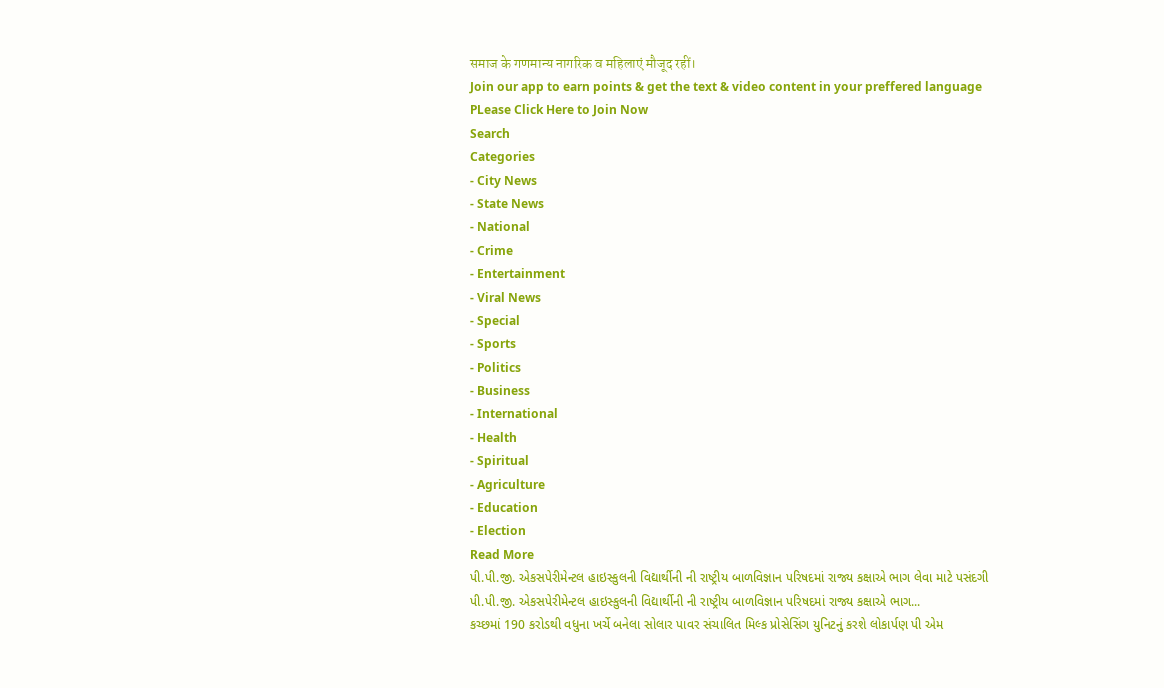समाज के गणमान्य नागरिक व महिलाएं मौजूद रहीं।
Join our app to earn points & get the text & video content in your preffered language
PLease Click Here to Join Now
Search
Categories
- City News
- State News
- National
- Crime
- Entertainment
- Viral News
- Special
- Sports
- Politics
- Business
- International
- Health
- Spiritual
- Agriculture
- Education
- Election
Read More
પી.પી.જી. એકસપેરીમેન્ટલ હાઇસ્કુલની વિદ્યાર્થીની ની રાષ્ટ્રીય બાળવિજ્ઞાન પરિષદમાં રાજ્ય કક્ષાએ ભાગ લેવા માટે પસંદગી
પી.પી.જી. એકસપેરીમેન્ટલ હાઇસ્કુલની વિદ્યાર્થીની ની રાષ્ટ્રીય બાળવિજ્ઞાન પરિષદમાં રાજ્ય કક્ષાએ ભાગ...
કચ્છમાં 190 કરોડથી વધુના ખર્ચે બનેલા સોલાર પાવર સંચાલિત મિલ્ક પ્રોસેસિંગ યુનિટનું કરશે લોકાર્પણ પી એમ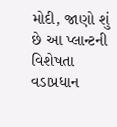મોદી, જાણો શું છે આ પ્લાન્ટની વિશેષતા
વડાપ્રધાન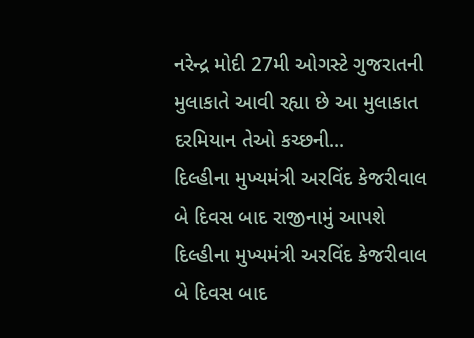નરેન્દ્ર મોદી 27મી ઓગસ્ટે ગુજરાતની મુલાકાતે આવી રહ્યા છે આ મુલાકાત દરમિયાન તેઓ કચ્છની...
દિલ્હીના મુખ્યમંત્રી અરવિંદ કેજરીવાલ બે દિવસ બાદ રાજીનામું આપશે
દિલ્હીના મુખ્યમંત્રી અરવિંદ કેજરીવાલ બે દિવસ બાદ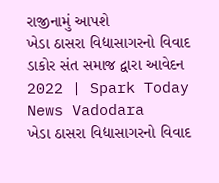રાજીનામું આપશે
ખેડા ઠાસરા વિદ્યાસાગરનો વિવાદ ડાકોર સંત સમાજ દ્વારા આવેદન 2022 | Spark Today News Vadodara
ખેડા ઠાસરા વિદ્યાસાગરનો વિવાદ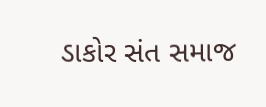ડાકોર સંત સમાજ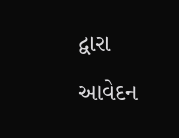દ્વારા આવેદન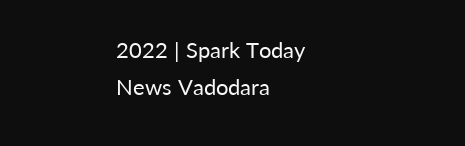2022 | Spark Today News Vadodara